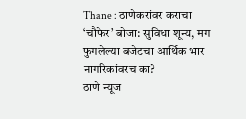Thane : ठाणेकरांवर कराचा ‘चौफेर’ बोजा: सुविधा शून्य, मग फुगलेल्या बजेटचा आर्थिक भार नागरिकांवरच का?
ठाणे न्यूज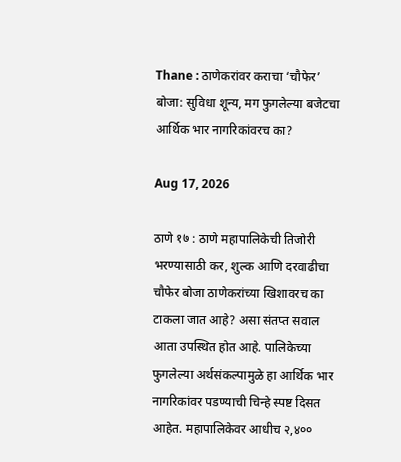Thane : ठाणेकरांवर कराचा ‘चौफेर’ बोजा: सुविधा शून्य, मग फुगलेल्या बजेटचा आर्थिक भार नागरिकांवरच का?

Aug 17, 2026

ठाणे १७ : ठाणे महापालिकेची तिजोरी भरण्यासाठी कर, शुल्क आणि दरवाढीचा चौफेर बोजा ठाणेकरांच्या खिशावरच का टाकला जात आहे? असा संतप्त सवाल आता उपस्थित होत आहे. पालिकेच्या फुगलेल्या अर्थसंकल्पामुळे हा आर्थिक भार नागरिकांवर पडण्याची चिन्हे स्पष्ट दिसत आहेत. महापालिकेवर आधीच २,४००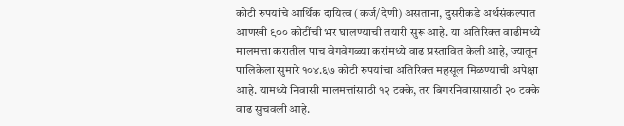कोटी रुपयांचे आर्थिक दायित्व (कर्ज/देणी) असताना, दुसरीकडे अर्थसंकल्पात आणखी ९०० कोटींची भर घालण्याची तयारी सुरू आहे. या अतिरिक्त वाढीमध्ये मालमत्ता करातील पाच वेगवेगळ्या करांमध्ये वाढ प्रस्तावित केली आहे, ज्यातून पालिकेला सुमारे १०४.६७ कोटी रुपयांचा अतिरिक्त महसूल मिळण्याची अपेक्षा आहे. यामध्ये निवासी मालमत्तांसाठी १२ टक्के, तर बिगरनिवासासाठी २० टक्के वाढ सुचवली आहे.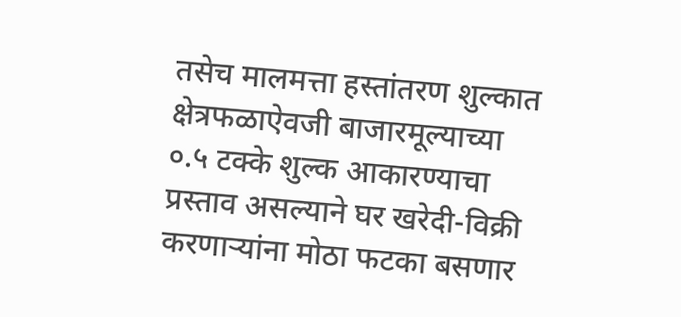तसेच मालमत्ता हस्तांतरण शुल्कात क्षेत्रफळाऐवजी बाजारमूल्याच्या ०.५ टक्के शुल्क आकारण्याचा प्रस्ताव असल्याने घर खरेदी-विक्री करणाऱ्यांना मोठा फटका बसणार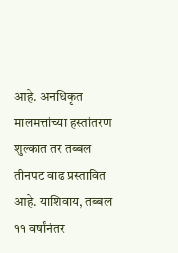आहे. अनधिकृत मालमत्तांच्या हस्तांतरण शुल्कात तर तब्बल तीनपट वाढ प्रस्तावित आहे. याशिवाय, तब्बल ११ वर्षांनंतर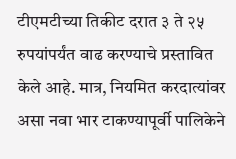टीएमटीच्या तिकीट दरात ३ ते २५ रुपयांपर्यंत वाढ करण्याचे प्रस्तावित केले आहे. मात्र, नियमित करदात्यांवर असा नवा भार टाकण्यापूर्वी पालिकेने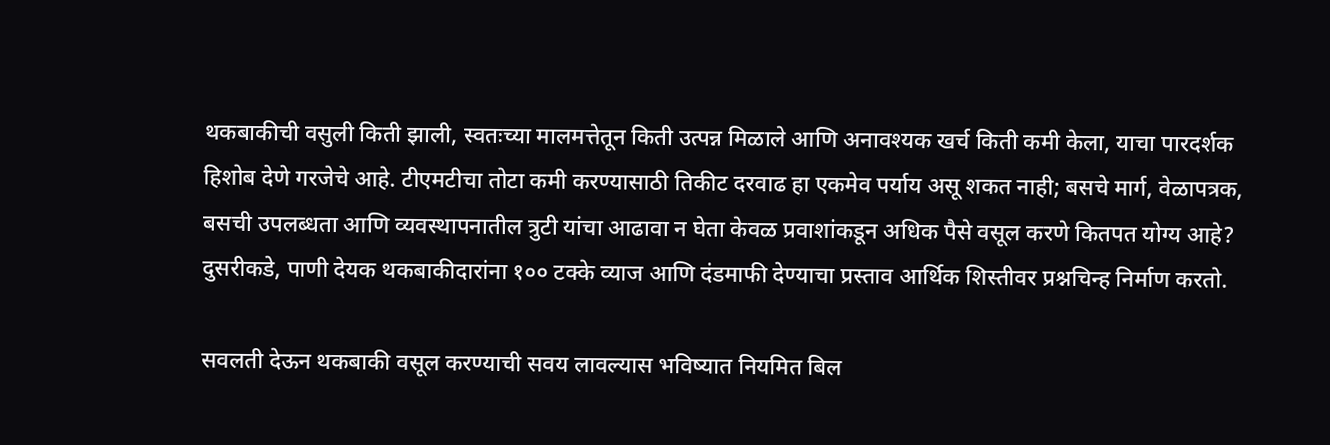थकबाकीची वसुली किती झाली, स्वतःच्या मालमत्तेतून किती उत्पन्न मिळाले आणि अनावश्यक खर्च किती कमी केला, याचा पारदर्शक हिशोब देणे गरजेचे आहे. टीएमटीचा तोटा कमी करण्यासाठी तिकीट दरवाढ हा एकमेव पर्याय असू शकत नाही; बसचे मार्ग, वेळापत्रक, बसची उपलब्धता आणि व्यवस्थापनातील त्रुटी यांचा आढावा न घेता केवळ प्रवाशांकडून अधिक पैसे वसूल करणे कितपत योग्य आहे? दुसरीकडे, पाणी देयक थकबाकीदारांना १०० टक्के व्याज आणि दंडमाफी देण्याचा प्रस्ताव आर्थिक शिस्तीवर प्रश्नचिन्ह निर्माण करतो.

सवलती देऊन थकबाकी वसूल करण्याची सवय लावल्यास भविष्यात नियमित बिल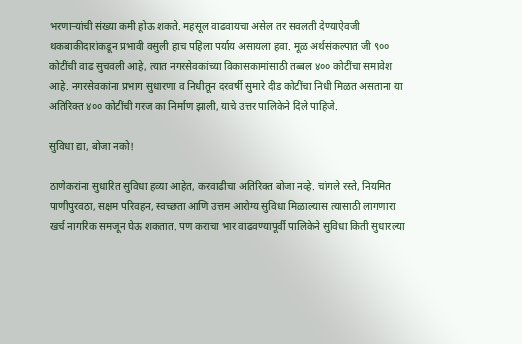भरणाऱ्यांची संख्या कमी होऊ शकते. महसूल वाढवायचा असेल तर सवलती देण्याऐवजी थकबाकीदारांकडून प्रभावी वसुली हाच पहिला पर्याय असायला हवा. मूळ अर्थसंकल्पात जी ९०० कोटींची वाढ सुचवली आहे, त्यात नगरसेवकांच्या विकासकामांसाठी तब्बल ४०० कोटींचा समावेश आहे. नगरसेवकांना प्रभाग सुधारणा व निधीतून दरवर्षी सुमारे दीड कोटींचा निधी मिळत असताना या अतिरिक्त ४०० कोटींची गरज का निर्माण झाली, याचे उत्तर पालिकेने दिले पाहिजे.

सुविधा द्या, बोजा नको!

ठाणेकरांना सुधारित सुविधा हव्या आहेत, करवाढीचा अतिरिक्त बोजा नव्हे. चांगले रस्ते, नियमित पाणीपुरवठा, सक्षम परिवहन, स्वच्छता आणि उत्तम आरोग्य सुविधा मिळाल्यास त्यासाठी लागणारा खर्च नागरिक समजून घेऊ शकतात. पण कराचा भार वाढवण्यापूर्वी पालिकेने सुविधा किती सुधारल्या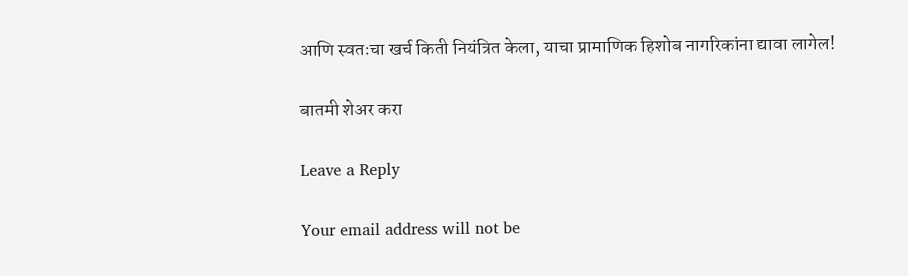आणि स्वतःचा खर्च किती नियंत्रित केला, याचा प्रामाणिक हिशोब नागरिकांना द्यावा लागेल!

बातमी शेअर करा

Leave a Reply

Your email address will not be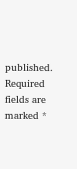published. Required fields are marked *